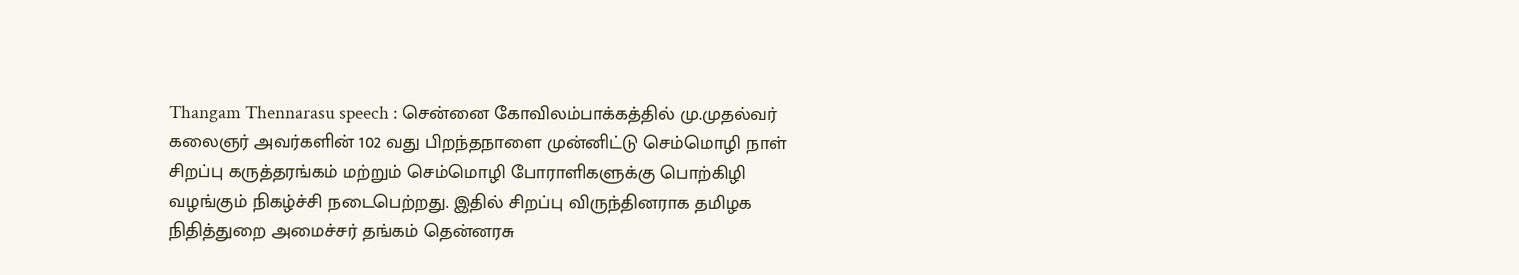Thangam Thennarasu speech : சென்னை கோவிலம்பாக்கத்தில் மு.முதல்வர் கலைஞர் அவர்களின் 102 வது பிறந்தநாளை முன்னிட்டு செம்மொழி நாள் சிறப்பு கருத்தரங்கம் மற்றும் செம்மொழி போராளிகளுக்கு பொற்கிழி வழங்கும் நிகழ்ச்சி நடைபெற்றது. இதில் சிறப்பு விருந்தினராக தமிழக நிதித்துறை அமைச்சர் தங்கம் தென்னரசு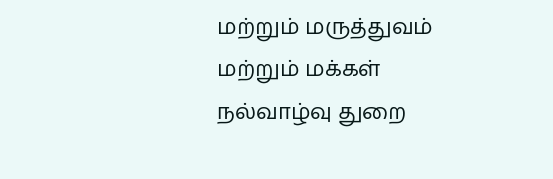மற்றும் மருத்துவம் மற்றும் மக்கள் நல்வாழ்வு துறை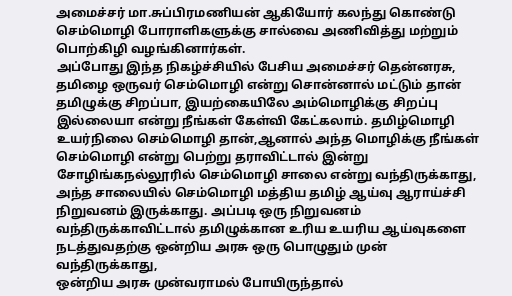அமைச்சர் மா.சுப்பிரமணியன் ஆகியோர் கலந்து கொண்டு செம்மொழி போராளிகளுக்கு சால்வை அணிவித்து மற்றும் பொற்கிழி வழங்கினார்கள்.
அப்போது இந்த நிகழ்ச்சியில் பேசிய அமைச்சர் தென்னரசு, தமிழை ஒருவர் செம்மொழி என்று சொன்னால் மட்டும் தான் தமிழுக்கு சிறப்பா, இயற்கையிலே அம்மொழிக்கு சிறப்பு இல்லையா என்று நீங்கள் கேள்வி கேட்கலாம். தமிழ்மொழி உயர்நிலை செம்மொழி தான்,ஆனால் அந்த மொழிக்கு நீங்கள் செம்மொழி என்று பெற்று தராவிட்டால் இன்று சோழிங்கநல்லூரில் செம்மொழி சாலை என்று வந்திருக்காது, அந்த சாலையில் செம்மொழி மத்திய தமிழ் ஆய்வு ஆராய்ச்சி நிறுவனம் இருக்காது. அப்படி ஒரு நிறுவனம் வந்திருக்காவிட்டால் தமிழுக்கான உரிய உயரிய ஆய்வுகளை நடத்துவதற்கு ஒன்றிய அரசு ஒரு பொழுதும் முன் வந்திருக்காது,
ஒன்றிய அரசு முன்வராமல் போயிருந்தால்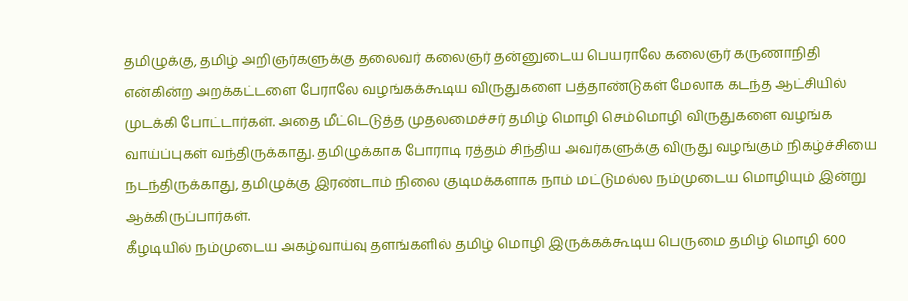தமிழுக்கு, தமிழ் அறிஞர்களுக்கு தலைவர் கலைஞர் தன்னுடைய பெயராலே கலைஞர் கருணாநிதி என்கின்ற அறக்கட்டளை பேராலே வழங்கக்கூடிய விருதுகளை பத்தாண்டுகள் மேலாக கடந்த ஆட்சியில் முடக்கி போட்டார்கள். அதை மீட்டெடுத்த முதலமைச்சர் தமிழ் மொழி செம்மொழி விருதுகளை வழங்க வாய்ப்புகள் வந்திருக்காது. தமிழுக்காக போராடி ரத்தம் சிந்திய அவர்களுக்கு விருது வழங்கும் நிகழ்ச்சியை நடந்திருக்காது, தமிழுக்கு இரண்டாம் நிலை குடிமக்களாக நாம் மட்டுமல்ல நம்முடைய மொழியும் இன்று ஆக்கிருப்பார்கள்.
கீழடியில் நம்முடைய அகழ்வாய்வு தளங்களில் தமிழ் மொழி இருக்கக்கூடிய பெருமை தமிழ் மொழி 600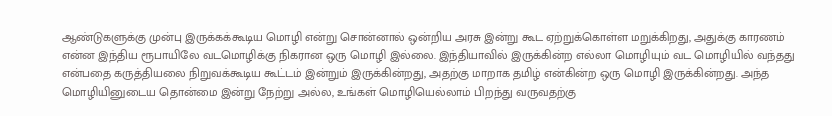ஆண்டுகளுக்கு முன்பு இருக்கக்கூடிய மொழி என்று சொன்னால் ஒன்றிய அரசு இன்று கூட ஏற்றுக்கொள்ள மறுக்கிறது, அதுக்கு காரணம் என்ன இந்திய ரூபாயிலே வடமொழிக்கு நிகரான ஒரு மொழி இல்லை. இந்தியாவில் இருக்கின்ற எல்லா மொழியும் வட மொழியில் வந்தது என்பதை கருத்தியலை நிறுவக்கூடிய கூட்டம் இன்றும் இருக்கின்றது, அதற்கு மாறாக தமிழ் என்கின்ற ஒரு மொழி இருக்கின்றது. அந்த மொழியினுடைய தொன்மை இன்று நேற்று அல்ல, உங்கள் மொழியெல்லாம் பிறந்து வருவதற்கு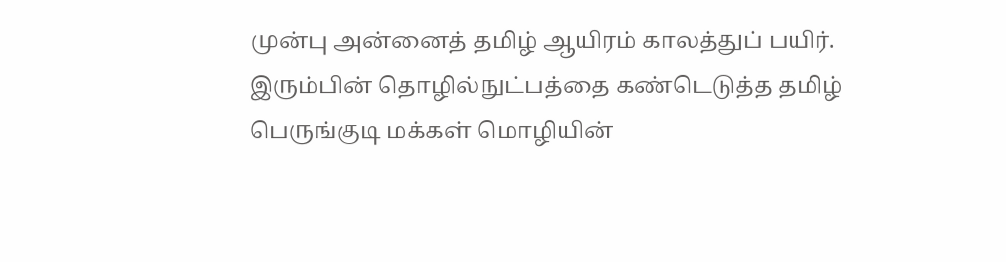முன்பு அன்னைத் தமிழ் ஆயிரம் காலத்துப் பயிர்.
இரும்பின் தொழில்நுட்பத்தை கண்டெடுத்த தமிழ் பெருங்குடி மக்கள் மொழியின்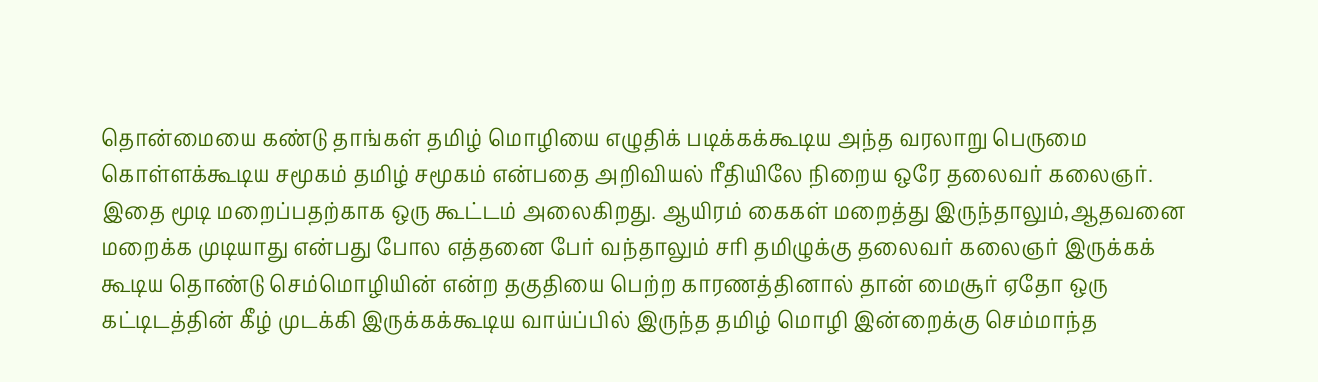தொன்மையை கண்டு தாங்கள் தமிழ் மொழியை எழுதிக் படிக்கக்கூடிய அந்த வரலாறு பெருமை கொள்ளக்கூடிய சமூகம் தமிழ் சமூகம் என்பதை அறிவியல் ரீதியிலே நிறைய ஒரே தலைவர் கலைஞர். இதை மூடி மறைப்பதற்காக ஒரு கூட்டம் அலைகிறது. ஆயிரம் கைகள் மறைத்து இருந்தாலும்,ஆதவனை மறைக்க முடியாது என்பது போல எத்தனை பேர் வந்தாலும் சரி தமிழுக்கு தலைவர் கலைஞர் இருக்கக் கூடிய தொண்டு செம்மொழியின் என்ற தகுதியை பெற்ற காரணத்தினால் தான் மைசூர் ஏதோ ஒரு கட்டிடத்தின் கீழ் முடக்கி இருக்கக்கூடிய வாய்ப்பில் இருந்த தமிழ் மொழி இன்றைக்கு செம்மாந்த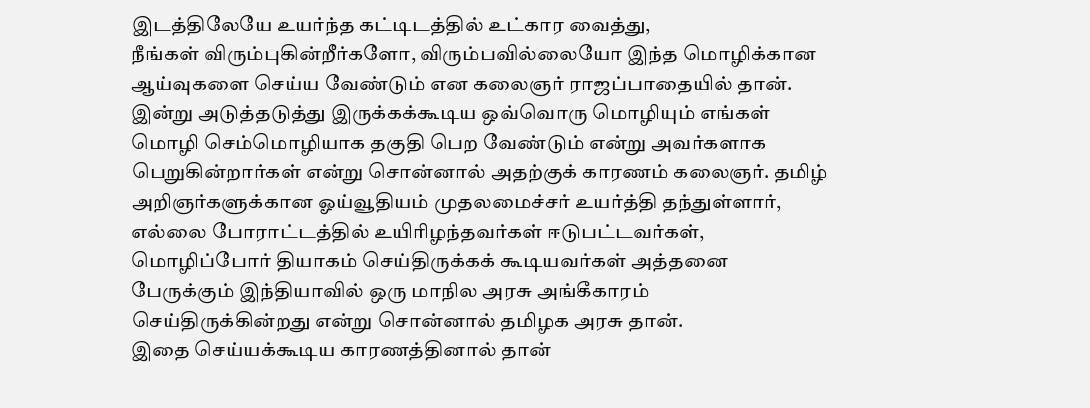இடத்திலேயே உயர்ந்த கட்டிடத்தில் உட்கார வைத்து,
நீங்கள் விரும்புகின்றீர்களோ, விரும்பவில்லையோ இந்த மொழிக்கான ஆய்வுகளை செய்ய வேண்டும் என கலைஞர் ராஜப்பாதையில் தான். இன்று அடுத்தடுத்து இருக்கக்கூடிய ஒவ்வொரு மொழியும் எங்கள் மொழி செம்மொழியாக தகுதி பெற வேண்டும் என்று அவர்களாக பெறுகின்றார்கள் என்று சொன்னால் அதற்குக் காரணம் கலைஞர். தமிழ் அறிஞர்களுக்கான ஓய்வூதியம் முதலமைச்சர் உயர்த்தி தந்துள்ளார், எல்லை போராட்டத்தில் உயிரிழந்தவர்கள் ஈடுபட்டவர்கள், மொழிப்போர் தியாகம் செய்திருக்கக் கூடியவர்கள் அத்தனை பேருக்கும் இந்தியாவில் ஒரு மாநில அரசு அங்கீகாரம் செய்திருக்கின்றது என்று சொன்னால் தமிழக அரசு தான்.
இதை செய்யக்கூடிய காரணத்தினால் தான்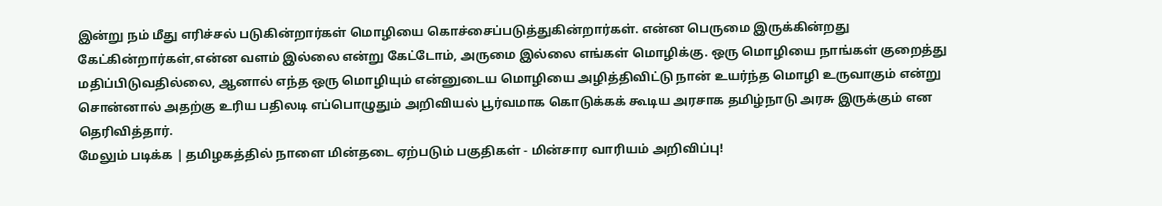இன்று நம் மீது எரிச்சல் படுகின்றார்கள் மொழியை கொச்சைப்படுத்துகின்றார்கள். என்ன பெருமை இருக்கின்றது கேட்கின்றார்கள்,என்ன வளம் இல்லை என்று கேட்டோம், அருமை இல்லை எங்கள் மொழிக்கு. ஒரு மொழியை நாங்கள் குறைத்து மதிப்பிடுவதில்லை, ஆனால் எந்த ஒரு மொழியும் என்னுடைய மொழியை அழித்திவிட்டு நான் உயர்ந்த மொழி உருவாகும் என்று சொன்னால் அதற்கு உரிய பதிலடி எப்பொழுதும் அறிவியல் பூர்வமாக கொடுக்கக் கூடிய அரசாக தமிழ்நாடு அரசு இருக்கும் என தெரிவித்தார்.
மேலும் படிக்க | தமிழகத்தில் நாளை மின்தடை ஏற்படும் பகுதிகள் - மின்சார வாரியம் அறிவிப்பு!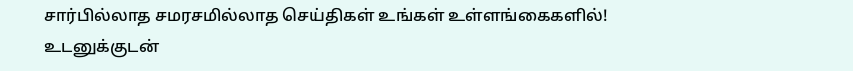சார்பில்லாத சமரசமில்லாத செய்திகள் உங்கள் உள்ளங்கைகளில்!
உடனுக்குடன்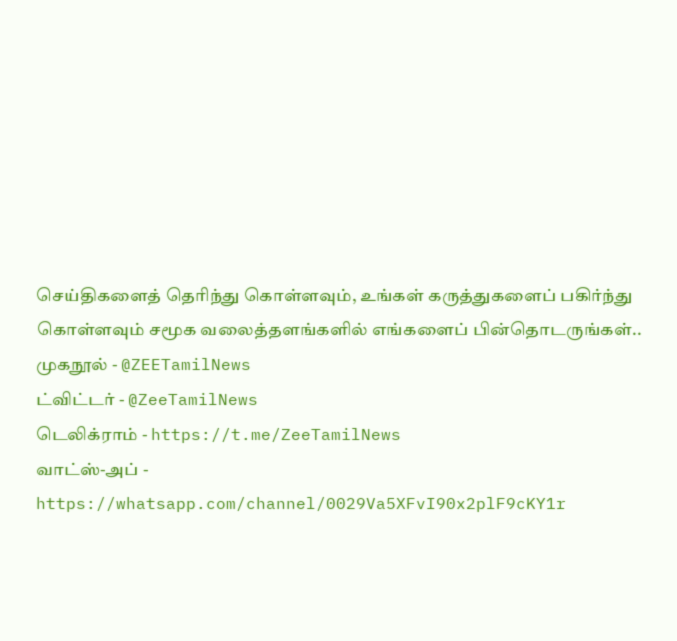செய்திகளைத் தெரிந்து கொள்ளவும், உங்கள் கருத்துகளைப் பகிர்ந்து கொள்ளவும் சமூக வலைத்தளங்களில் எங்களைப் பின்தொடருங்கள்..
முகநூல் - @ZEETamilNews
ட்விட்டர் - @ZeeTamilNews
டெலிக்ராம் - https://t.me/ZeeTamilNews
வாட்ஸ்-அப் - https://whatsapp.com/channel/0029Va5XFvI90x2plF9cKY1r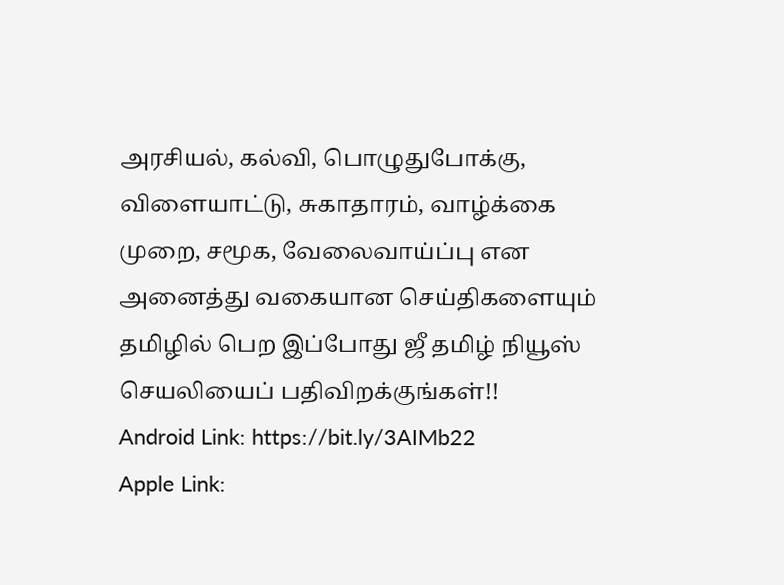அரசியல், கல்வி, பொழுதுபோக்கு, விளையாட்டு, சுகாதாரம், வாழ்க்கை முறை, சமூக, வேலைவாய்ப்பு என அனைத்து வகையான செய்திகளையும் தமிழில் பெற இப்போது ஜீ தமிழ் நியூஸ் செயலியைப் பதிவிறக்குங்கள்!!
Android Link: https://bit.ly/3AIMb22
Apple Link: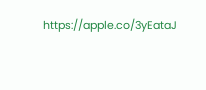https://apple.co/3yEataJ